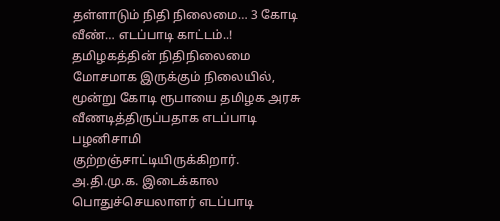தள்ளாடும் நிதி நிலைமை… 3 கோடி வீண்… எடப்பாடி காட்டம்..!
தமிழகத்தின் நிதிநிலைமை மோசமாக இருக்கும் நிலையில், மூன்று கோடி ரூபாயை தமிழக அரசு வீணடித்திருப்பதாக எடப்பாடி பழனிசாமி குற்றஞ்சாட்டியிருக்கிறார். அ.தி.மு.க. இடைக்கால பொதுச்செயலாளர் எடப்பாடி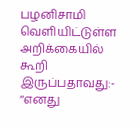பழனிசாமி வெளியிட்டுள்ள அறிக்கையில் கூறி இருப்பதாவது:- ‘‘எனது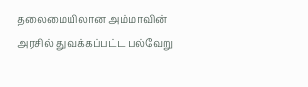தலைமையிலான அம்மாவின் அரசில் துவக்கப்பட்ட பல்வேறு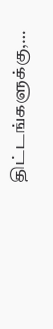திட்டங்களுக்கு,…